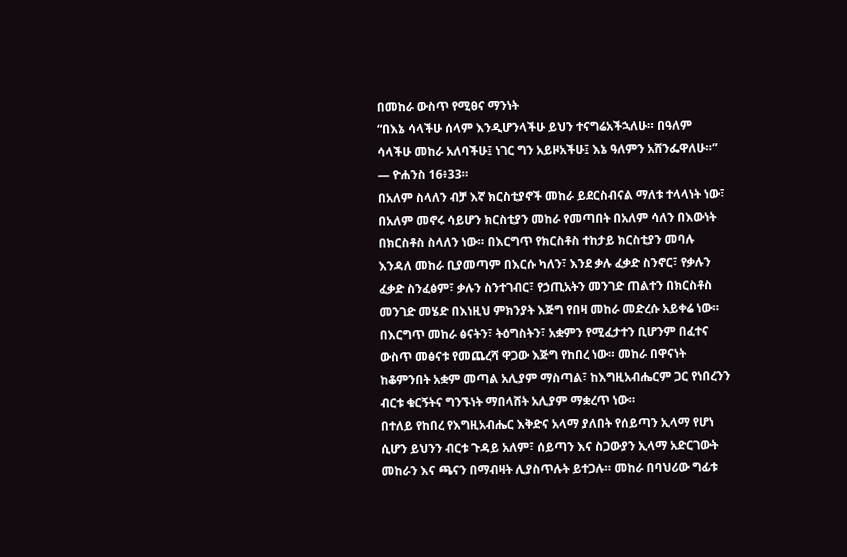በመከራ ውስጥ የሚፀና ማንነት
“በእኔ ሳላችሁ ሰላም እንዲሆንላችሁ ይህን ተናግሬአችኋለሁ። በዓለም ሳላችሁ መከራ አለባችሁ፤ ነገር ግን አይዞአችሁ፤ እኔ ዓለምን አሸንፌዋለሁ።” — ዮሐንስ 16፥33።
በአለም ስላለን ብቻ እኛ ክርስቲያኖች መከራ ይደርስብናል ማለቱ ተላላነት ነው፣ በአለም መኖሩ ሳይሆን ክርስቲያን መከራ የመጣበት በአለም ሳለን በእውነት በክርስቶስ ስላለን ነው። በእርግጥ የክርስቶስ ተከታይ ክርስቲያን መባሉ እንዳለ መከራ ቢያመጣም በእርሱ ካለን፣ እንደ ቃሉ ፈቃድ ስንኖር፣ የቃሉን ፈቃድ ስንፈፅም፣ ቃሉን ስንተገብር፣ የኃጢአትን መንገድ ጠልተን በክርስቶስ መንገድ መሄድ በእነዚህ ምክንያት እጅግ የበዛ መከራ መድረሱ አይቀሬ ነው።
በእርግጥ መከራ ፅናትን፣ ትዕግስትን፣ አቋምን የሚፈታተን ቢሆንም በፈተና ውስጥ መፅናቱ የመጨረሻ ዋጋው እጅግ የከበረ ነው። መከራ በዋናነት ከቆምንበት አቋም መጣል አሊያም ማስጣል፣ ከእግዚአብሔርም ጋር የነበረንን ብርቱ ቁርኝትና ግንኙነት ማበላሸት አሊያም ማቋረጥ ነው።
በተለይ የከበረ የእግዚአብሔር እቅድና አላማ ያለበት የሰይጣን ኢላማ የሆነ ሲሆን ይህንን ብርቱ ጉዳይ አለም፣ ሰይጣን እና ስጋውያን ኢላማ አድርገውት መከራን እና ጫናን በማብዛት ሊያስጥሉት ይተጋሉ። መከራ በባህሪው ግፊቱ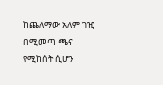ከጨለማው አለም ገዢ በሚመጣ ጫና የሚከሰት ሲሆን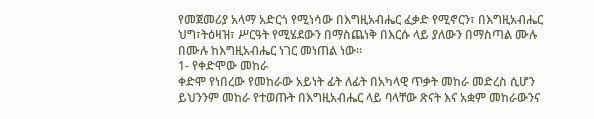የመጀመሪያ አላማ አድርጎ የሚነሳው በእግዚአብሔር ፈቃድ የሚኖርን፣ በእግዚአብሔር ህግ፣ትዕዛዝ፣ ሥርዓት የሚሄደውን በማስጨነቅ በእርሱ ላይ ያለውን በማስጣል ሙሉ በሙሉ ከእግዚአብሔር ነገር መነጠል ነው።
1- የቀድሞው መከራ
ቀድሞ የነበረው የመከራው አይነት ፊት ለፊት በአካላዊ ጥቃት መከራ መድረስ ሲሆን ይህንንም መከራ የተወጡት በእግዚአብሔር ላይ ባላቸው ጽናት እና አቋም መከራውንና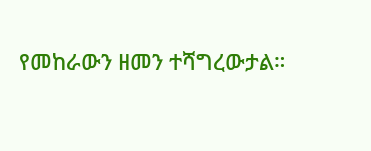የመከራውን ዘመን ተሻግረውታል።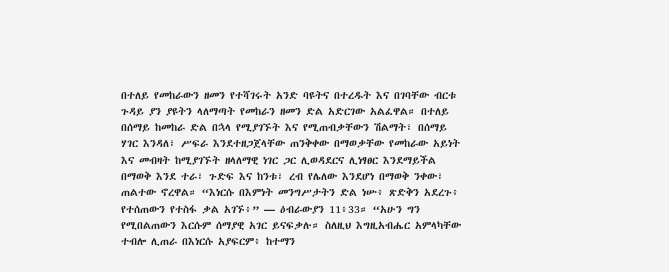በተለይ የመከራውን ዘመን የተሻገሩት አንድ ባዩትና በተረዱት እና በገባቸው ብርቱ ጉዳይ ያን ያዩትን ላለማጣት የመከራን ዘመን ድል አድርገው አልፈዋል። በተለይ በሰማይ ከመከራ ድል በኋላ የሚያገኙት እና የሚጠብቃቸውን ሽልማት፣ በሰማይ ሃገር እንዳለ፣ ሥፍራ እንደተዘጋጀላቸው ጠንቅቀው በማወቃቸው የመከራው አይነት እና መብዛት ከሚያገኙት ዘላለማዊ ነገር ጋር ሊወዳደርና ሊነፃፀር እንደማይችል በማወቅ እንደ ተራ፣ ጉድፍ እና ከንቱ፣ ረብ የሌለው እንደሆነ በማወቅ ንቀው፣ ጠልተው ኖረዋል። “እነርሱ በእምነት መንግሥታትን ድል ነሡ፥ ጽድቅን አደረጉ፥ የተሰጠውን የተስፋ ቃል አገኙ፥” — ዕብራውያን 11፥33። “አሁን ግን የሚበልጠውን እርሱም ሰማያዊ አገር ይናፍቃሉ። ስለዚህ እግዚአብሔር አምላካቸው ተብሎ ሊጠራ በእነርሱ አያፍርም፥ ከተማን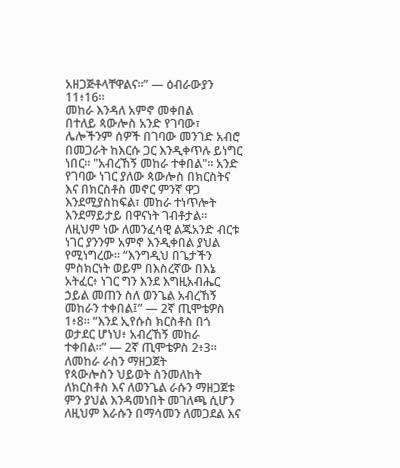አዘጋጅቶላቸዋልና።” — ዕብራውያን 11፥16።
መከራ እንዳለ አምኖ መቀበል
በተለይ ጳውሎስ አንድ የገባው፣ ሌሎችንም ሰዎች በገባው መንገድ አብሮ በመጋራት ከእርሱ ጋር እንዲቀጥሉ ይነግር ነበር። "አብረኸኝ መከራ ተቀበል"። አንድ የገባው ነገር ያለው ጳውሎስ በክርስትና እና በክርስቶስ መኖር ምንኛ ዋጋ እንደሚያስከፍል፣ መከራ ተነጥሎት እንደማይታይ በዋናነት ገብቶታል። ለዚህም ነው ለመንፈሳዊ ልጁአንድ ብርቱ ነገር ያንንም አምኖ እንዲቀበል ያህል የሚነግረው። “እንግዲህ በጌታችን ምስክርነት ወይም በእስረኛው በእኔ አትፈር፥ ነገር ግን እንደ እግዚአብሔር ኃይል መጠን ስለ ወንጌል አብረኸኝ መከራን ተቀበል፤” — 2ኛ ጢሞቴዎስ 1፥8። “እንደ ኢየሱስ ክርስቶስ በጎ ወታደር ሆነህ፥ አብረኸኝ መከራ ተቀበል።” — 2ኛ ጢሞቴዎስ 2፥3።
ለመከራ ራስን ማዘጋጀት
የጳውሎስን ህይወት ስንመለከት ለክርስቶስ እና ለወንጌል ራሱን ማዘጋጀቱ ምን ያህል እንዳመነበት መገለጫ ሲሆን ለዚህም እራሱን በማሳመን ለመጋደል እና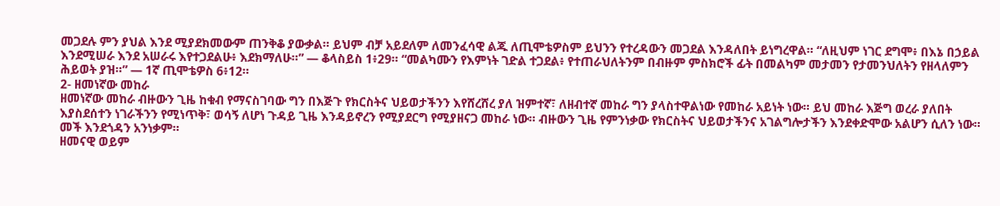መጋደሉ ምን ያህል እንደ ሚያደክመውም ጠንቅቆ ያውቃል። ይህም ብቻ አይደለም ለመንፈሳዊ ልጁ ለጢሞቴዎስም ይህንን የተረዳውን መጋደል እንዳለበት ይነግረዋል። “ለዚህም ነገር ደግሞ፥ በእኔ በኃይል እንደሚሠራ እንደ አሠራሩ እየተጋደልሁ፥ እደክማለሁ።” — ቆላስይስ 1፥29። “መልካሙን የእምነት ገድል ተጋደል፥ የተጠራህለትንም በብዙም ምስክሮች ፊት በመልካም መታመን የታመንህለትን የዘላለምን ሕይወት ያዝ።” — 1ኛ ጢሞቴዎስ 6፥12።
2- ዘመነኛው መከራ
ዘመነኛው መከራ ብዙውን ጊዜ ከቁብ የማናስገባው ግን በእጅጉ የክርስትና ህይወታችንን እየሸረሸረ ያለ ዝምተኛ፣ ለዘብተኛ መከራ ግን ያላስተዋልነው የመከራ አይነት ነው። ይህ መከራ እጅግ ወረራ ያለበት እያስደሰተን ነገራችንን የሚነጥቅ፣ ወሳኝ ለሆነ ጉዳይ ጊዜ እንዳይኖረን የሚያደርግ የሚያዘናጋ መከራ ነው። ብዙውን ጊዜ የምንነቃው የክርስትና ህይወታችንና አገልግሎታችን እንደቀድሞው አልሆን ሲለን ነው። መች እንደጎዳን አንነቃም።
ዘመናዊ ወይም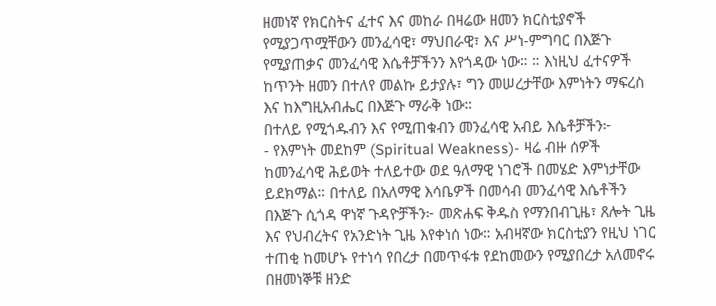ዘመነኛ የክርስትና ፈተና እና መከራ በዛሬው ዘመን ክርስቲያኖች የሚያጋጥሟቸውን መንፈሳዊ፣ ማህበራዊ፣ እና ሥነ-ምግባር በእጅጉ የሚያጠቃና መንፈሳዊ እሴቶቻችንን እየጎዳው ነው። ። እነዚህ ፈተናዎች ከጥንት ዘመን በተለየ መልኩ ይታያሉ፣ ግን መሠረታቸው እምነትን ማፍረስ እና ከእግዚአብሔር በእጅጉ ማራቅ ነው።
በተለይ የሚጎዱብን እና የሚጠቁብን መንፈሳዊ አብይ እሴቶቻችን፦
- የእምነት መደከም (Spiritual Weakness)- ዛሬ ብዙ ሰዎች ከመንፈሳዊ ሕይወት ተለይተው ወደ ዓለማዊ ነገሮች በመሄድ እምነታቸው ይደክማል። በተለይ በአለማዊ እሳቤዎች በመሳብ መንፈሳዊ እሴቶችን በእጅጉ ሲጎዳ ዋነኛ ጉዳዮቻችን፦ መጽሐፍ ቅዱስ የማንበብጊዜ፣ ጸሎት ጊዜ እና የህብረትና የአንድነት ጊዜ እየቀነሰ ነው። አብዛኛው ክርስቲያን የዚህ ነገር ተጠቂ ከመሆኑ የተነሳ የበረታ በመጥፋቱ የደከመውን የሚያበረታ አለመኖሩ በዘመነኞቹ ዘንድ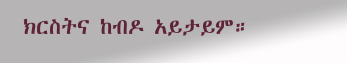ክርስትና ከብዶ አይታይም።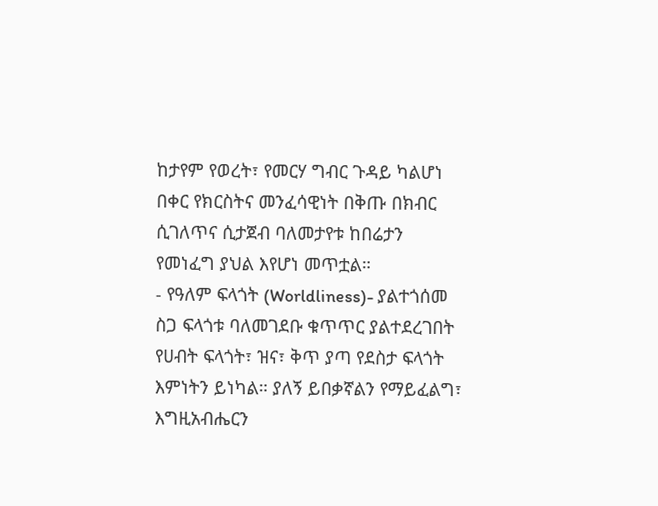ከታየም የወረት፣ የመርሃ ግብር ጉዳይ ካልሆነ በቀር የክርስትና መንፈሳዊነት በቅጡ በክብር ሲገለጥና ሲታጀብ ባለመታየቱ ከበሬታን የመነፈግ ያህል እየሆነ መጥቷል።
- የዓለም ፍላጎት (Worldliness)- ያልተጎሰመ ስጋ ፍላጎቱ ባለመገደቡ ቁጥጥር ያልተደረገበት የሀብት ፍላጎት፣ ዝና፣ ቅጥ ያጣ የደስታ ፍላጎት እምነትን ይነካል። ያለኝ ይበቃኛልን የማይፈልግ፣ እግዚአብሔርን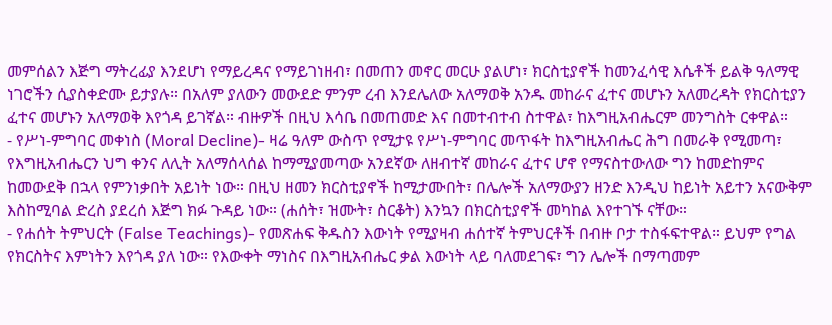መምሰልን እጅግ ማትረፊያ እንደሆነ የማይረዳና የማይገነዘብ፣ በመጠን መኖር መርሁ ያልሆነ፣ ክርስቲያኖች ከመንፈሳዊ እሴቶች ይልቅ ዓለማዊ ነገሮችን ሲያስቀድሙ ይታያሉ። በአለም ያለውን መውደድ ምንም ረብ እንደሌለው አለማወቅ አንዱ መከራና ፈተና መሆኑን አለመረዳት የክርስቲያን ፈተና መሆኑን አለማወቅ እየጎዳ ይገኛል። ብዙዎች በዚህ እሳቤ በመጠመድ እና በመተብተብ ስተዋል፣ ከእግዚአብሔርም መንግስት ርቀዋል።
- የሥነ-ምግባር መቀነስ (Moral Decline)- ዛሬ ዓለም ውስጥ የሚታዩ የሥነ-ምግባር መጥፋት ከእግዚአብሔር ሕግ በመራቅ የሚመጣ፣ የእግዚአብሔርን ህግ ቀንና ለሊት አለማሰላሰል ከማሚያመጣው አንደኛው ለዘብተኛ መከራና ፈተና ሆኖ የማናስተውለው ግን ከመድከምና ከመውደቅ በኋላ የምንነቃበት አይነት ነው። በዚህ ዘመን ክርስቲያኖች ከሚታሙበት፣ በሌሎች አለማውያን ዘንድ እንዲህ ከይነት አይተን አናውቅም እስከሚባል ድረስ ያደረሰ እጅግ ክፉ ጉዳይ ነው። (ሐሰት፣ ዝሙት፣ ስርቆት) እንኳን በክርስቲያኖች መካከል እየተገኙ ናቸው።
- የሐሰት ትምህርት (False Teachings)- የመጽሐፍ ቅዱስን እውነት የሚያዛብ ሐሰተኛ ትምህርቶች በብዙ ቦታ ተስፋፍተዋል። ይህም የግል የክርስትና እምነትን እየጎዳ ያለ ነው። የእውቀት ማነስና በእግዚአብሔር ቃል እውነት ላይ ባለመደገፍ፣ ግን ሌሎች በማጣመም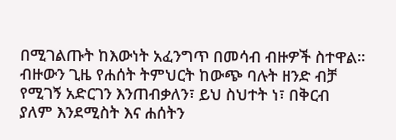በሚገልጡት ከእውነት አፈንግጥ በመሳብ ብዙዎች ስተዋል። ብዙውን ጊዜ የሐሰት ትምህርት ከውጭ ባሉት ዘንድ ብቻ የሚገኝ አድርገን እንጠብቃለን፣ ይህ ስህተት ነ፣ በቅርብ ያለም እንደሚስት እና ሐሰትን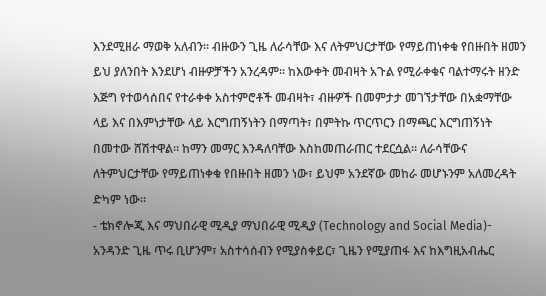እንደሚዘራ ማወቅ አለብን። ብዙውን ጊዜ ለራሳቸው እና ለትምህርታቸው የማይጠነቀቁ የበዙበት ዘመን ይህ ያለንበት እንደሆነ ብዙዎቻችን አንረዳም። ከእውቀት መብዛት አጉል የሚራቀቁና ባልተማሩት ዘንድ እጅግ የተወሳሰበና የተራቀቀ አስተምሮቶች መብዛት፣ ብዙዎች በመምታታ መገኘታቸው በአቋማቸው ላይ እና በእምነታቸው ላይ እርግጠኝነትን በማጣት፣ በምትኩ ጥርጥርን በማጫር እርግጠኝነት በመተው ሸሽተዋል። ከማን መማር እንዳለባቸው እስከመጠራጠር ተደርሷል። ለራሳቸውና ለትምህርታቸው የማይጠነቀቁ የበዙበት ዘመን ነው፣ ይህም አንደኛው መከራ መሆኑንም አለመረዳት ድካም ነው።
- ቴክኖሎጂ እና ማህበራዊ ሚዲያ ማህበራዊ ሚዲያ (Technology and Social Media)- አንዳንድ ጊዜ ጥሩ ቢሆንም፣ አስተሳሰብን የሚያስቀይር፣ ጊዜን የሚያጠፋ እና ከእግዚአብሔር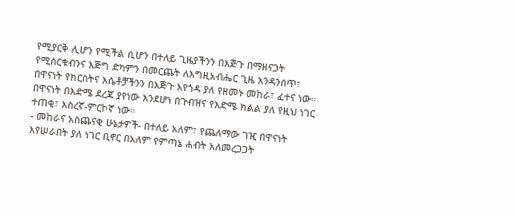የሚያርቅ ሊሆን የሚችል ሲሆን በተለይ ጊዜያችንን በእጅጉ በማዘናጋት የሚሰርቁብንና እጅግ ድካምን በመርጨት ለእግዚአብሔር ጊዜ እንዳንሰጥ፣ በዋናነት የክርስትና እሴቶቻችንን በእጅጉ እየጎዳ ያለ የዘመኑ መከራ፣ ፈተና ነው። በዋናነት በእድሜ ደረጃ ያየነው እንደሆነ በጉብዝና የእድሜ ክልል ያለ የዚህ ነገር ተጠቂ፣ እስረኛ-ምርኮኛ ነው።
- መከራና አስጨናቂ ሁኔታዎች- በተለይ አለም፣ የጨለማው ገዢ በዋናነት እየሠራበት ያለ ነገር ቢኖር በአለም የምጣኔ ሐብት አለመረጋጋት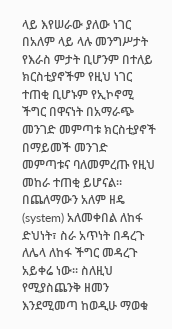ላይ እየሠራው ያለው ነገር በአለም ላይ ላሉ መንግሥታት የእራስ ምታት ቢሆንም በተለይ ክርስቲያኖችም የዚህ ነገር ተጠቂ ቢሆኑም የኢኮኖሚ ችግር በዋናነት በአማራጭ መንገድ መምጣቱ ክርስቲያኖች በማይመች መንገድ መምጣቱና ባለመምረጡ የዚህ መከራ ተጠቂ ይሆናል። በጨለማውን አለም ዘዴ (system) አለመቀበል ለከፋ ድህነት፣ ስራ አጥነት በዳረጉ ለሌላ ለከፋ ችግር መዳረጉ አይቀሬ ነው። ስለዚህ የሚያስጨንቅ ዘመን እንደሚመጣ ከወዲሁ ማወቁ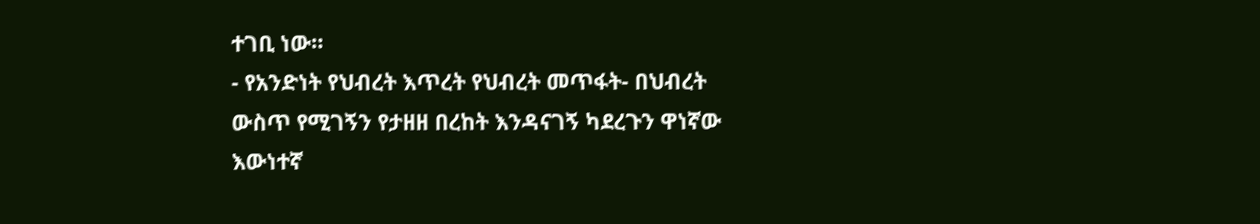ተገቢ ነው።
- የአንድነት የህብረት እጥረት የህብረት መጥፋት- በህብረት ውስጥ የሚገኝን የታዘዘ በረከት እንዳናገኝ ካደረጉን ዋነኛው እውነተኛ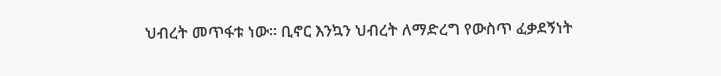ህብረት መጥፋቱ ነው። ቢኖር እንኳን ህብረት ለማድረግ የውስጥ ፈቃደኝነት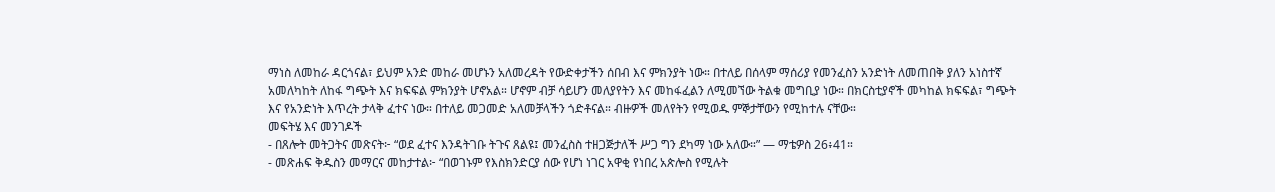ማነስ ለመከራ ዳርጎናል፣ ይህም አንድ መከራ መሆኑን አለመረዳት የውድቀታችን ሰበብ እና ምክንያት ነው። በተለይ በሰላም ማሰሪያ የመንፈስን አንድነት ለመጠበቅ ያለን አነስተኛ አመለካከት ለከፋ ግጭት እና ክፍፍል ምክንያት ሆኖአል። ሆኖም ብቻ ሳይሆን መለያየትን እና መከፋፈልን ለሚመኘው ትልቁ መግቢያ ነው። በክርስቲያኖች መካከል ክፍፍል፣ ግጭት እና የአንድነት እጥረት ታላቅ ፈተና ነው። በተለይ መጋመድ አለመቻላችን ጎድቶናል። ብዙዎች መለየትን የሚወዱ ምኞታቸውን የሚከተሉ ናቸው።
መፍትሄ እና መንገዶች
- በጸሎት መትጋትና መጽናት፦ “ወደ ፈተና እንዳትገቡ ትጉና ጸልዩ፤ መንፈስስ ተዘጋጅታለች ሥጋ ግን ደካማ ነው አለው።” — ማቴዎስ 26፥41።
- መጽሐፍ ቅዱስን መማርና መከታተል፦ “በወገኑም የእስክንድርያ ሰው የሆነ ነገር አዋቂ የነበረ አጵሎስ የሚሉት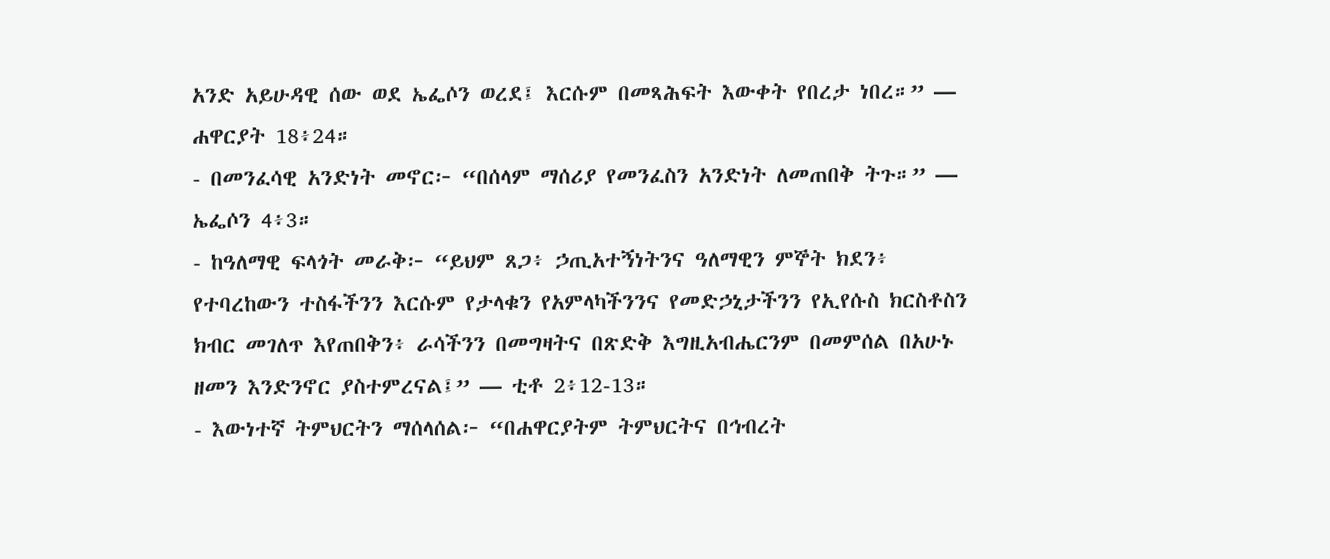አንድ አይሁዳዊ ሰው ወደ ኤፌሶን ወረደ፤ እርሱም በመጻሕፍት እውቀት የበረታ ነበረ።” — ሐዋርያት 18፥24።
- በመንፈሳዊ አንድነት መኖር፦ “በሰላም ማሰሪያ የመንፈስን አንድነት ለመጠበቅ ትጉ።” — ኤፌሶን 4፥3።
- ከዓለማዊ ፍላጎት መራቅ፦ “ይህም ጸጋ፥ ኃጢአተኝነትንና ዓለማዊን ምኞት ክደን፥ የተባረከውን ተስፋችንን እርሱም የታላቁን የአምላካችንንና የመድኃኒታችንን የኢየሱስ ክርስቶስን ክብር መገለጥ እየጠበቅን፥ ራሳችንን በመግዛትና በጽድቅ እግዚአብሔርንም በመምሰል በአሁኑ ዘመን እንድንኖር ያስተምረናል፤” — ቲቶ 2፥12-13።
- እውነተኛ ትምህርትን ማሰላሰል፦ “በሐዋርያትም ትምህርትና በኅብረት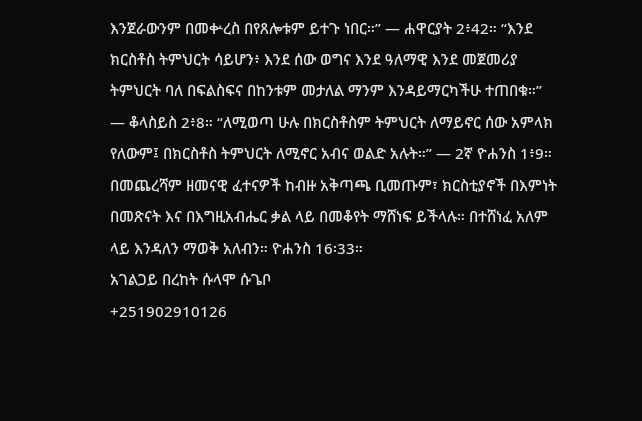እንጀራውንም በመቍረስ በየጸሎቱም ይተጉ ነበር።” — ሐዋርያት 2፥42። “እንደ ክርስቶስ ትምህርት ሳይሆን፥ እንደ ሰው ወግና እንደ ዓለማዊ እንደ መጀመሪያ ትምህርት ባለ በፍልስፍና በከንቱም መታለል ማንም እንዳይማርካችሁ ተጠበቁ።” — ቆላስይስ 2፥8። “ለሚወጣ ሁሉ በክርስቶስም ትምህርት ለማይኖር ሰው አምላክ የለውም፤ በክርስቶስ ትምህርት ለሚኖር አብና ወልድ አሉት።” — 2ኛ ዮሐንስ 1፥9። በመጨረሻም ዘመናዊ ፈተናዎች ከብዙ አቅጣጫ ቢመጡም፣ ክርስቲያኖች በእምነት በመጽናት እና በእግዚአብሔር ቃል ላይ በመቆየት ማሸነፍ ይችላሉ። በተሸነፈ አለም ላይ እንዳለን ማወቅ አለብን። ዮሐንስ 16፡33።
አገልጋይ በረከት ሱላሞ ሱጌቦ
+251902910126